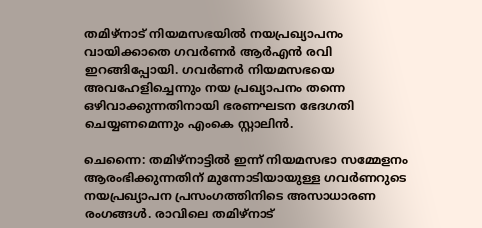തമിഴ്നാട് നിയമസഭയിൽ നയപ്രഖ്യാപനം വായിക്കാതെ ഗവര്‍ണര്‍ ആര്‍എൻ രവി ഇറങ്ങിപ്പോയി. ഗവര്‍ണര്‍ നിയമസഭയെ അവഹേളിച്ചെന്നും നയ പ്രഖ്യാപനം തന്നെ ഒഴിവാക്കുന്നതിനായി ഭരണഘടന ഭേദഗതി ചെയ്യണമെന്നും എംകെ സ്റ്റാലിൻ.

ചെന്നൈ: തമിഴ്നാട്ടിൽ ഇന്ന് നിയമസഭാ സമ്മേളനം ആരംഭിക്കുന്നതിന് മുന്നോടിയായുള്ള ഗവര്‍ണറുടെ നയപ്രഖ്യാപന പ്രസംഗത്തിനിടെ അസാധാരണ രംഗങ്ങള്‍. രാവിലെ തമിഴ്നാട്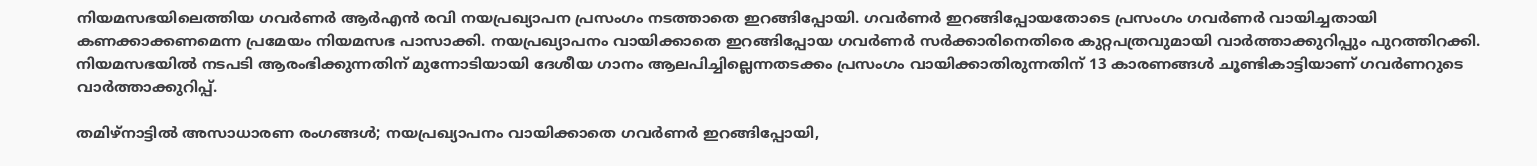നിയമസഭയിലെത്തിയ ഗവര്‍ണര്‍ ആര്‍എൻ രവി നയപ്രഖ്യാപന പ്രസംഗം നടത്താതെ ഇറങ്ങിപ്പോയി. ഗവര്‍ണര്‍ ഇറങ്ങിപ്പോയതോടെ പ്രസംഗം ഗവര്‍ണര്‍ വായിച്ചതായി കണക്കാക്കണമെന്ന പ്രമേയം നിയമസഭ പാസാക്കി. നയപ്രഖ്യാപനം വായിക്കാതെ ഇറങ്ങിപ്പോയ ഗവര്‍ണര്‍ സര്‍ക്കാരിനെതിരെ കുറ്റപത്രവുമായി വാര്‍ത്താക്കുറിപ്പും പുറത്തിറക്കി. നിയമസഭയിൽ നടപടി ആരംഭിക്കുന്നതിന് മുന്നോടിയായി ദേശീയ ഗാനം ആലപിച്ചില്ലെന്നതടക്കം പ്രസംഗം വായിക്കാതിരുന്നതിന് 13 കാരണങ്ങള്‍ ചൂണ്ടികാട്ടിയാണ് ഗവര്‍ണറുടെ വാര്‍ത്താക്കുറിപ്പ്.

തമിഴ്നാട്ടിൽ അസാധാരണ രംഗങ്ങള്‍; നയപ്രഖ്യാപനം വായിക്കാതെ ഗവര്‍ണര്‍ ഇറങ്ങിപ്പോയി,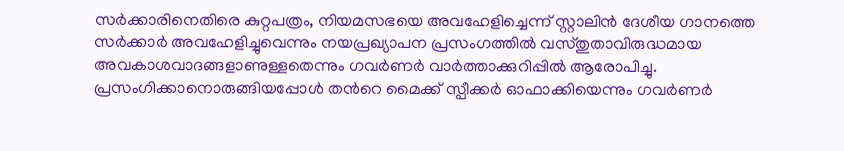സര്‍ക്കാരിനെതിരെ കുറ്റപത്രം, നിയമസഭയെ അവഹേളിച്ചെന്ന് സ്റ്റാലിൻ ദേശീയ ഗാനത്തെ സര്‍ക്കാര്‍ അവഹേളിച്ചുവെന്നും നയപ്രഖ്യാപന പ്രസംഗത്തിൽ വസ്തുതാവിരുദ്ധമായ അവകാശവാദങ്ങളാണുള്ളതെന്നും ഗവര്‍ണര്‍ വാര്‍ത്താക്കുറിപ്പിൽ ആരോപിച്ചു. പ്രസംഗിക്കാനൊരുങ്ങിയപ്പോള്‍ തന്‍റെ മൈക്ക് സ്പീക്കര്‍ ഓഫാക്കിയെന്നും ഗവര്‍ണര്‍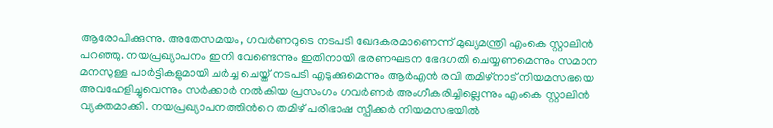ആരോപിക്കുന്നു. അതേസമയം, ഗവര്‍ണറുടെ നടപടി ഖേദകരമാണെന്ന് മുഖ്യമന്ത്രി എംകെ സ്റ്റാലിൻ പറഞ്ഞു. നയപ്രഖ്യാപനം ഇനി വേണ്ടെന്നും ഇതിനായി ഭരണഘടന ഭേദഗതി ചെയ്യണമെന്നും സമാന മനസുള്ള പാര്‍ട്ടികളുമായി ചര്‍ച്ച ചെയ്ത് നടപടി എടുക്കുമെന്നും ആര്‍എൻ രവി തമിഴ്നാട് നിയമസഭയെ അവഹേളിച്ചുവെന്നും സര്‍‍ക്കാര്‍ നൽകിയ പ്രസംഗം ഗവര്‍ണര്‍ അംഗീകരിച്ചില്ലെന്നും എംകെ സ്റ്റാലിൻ വ്യക്തമാക്കി. നയപ്രഖ്യാപനത്തിന്‍റെ തമിഴ് പരിഭാഷ സ്പീക്കര്‍ നിയമസഭയിൽ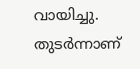വായിച്ചു. തുടര്‍ന്നാണ്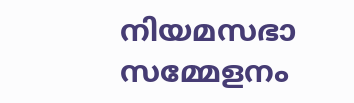നിയമസഭാ സമ്മേളനം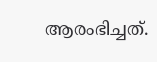ആരംഭിച്ചത്.